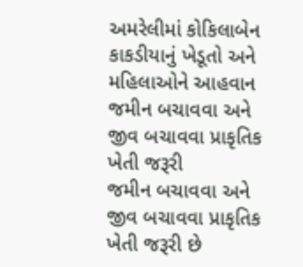અમરેલીમાં કોકિલાબેન કાકડીયાનું ખેડૂતો અને મહિલાઓને આહવાન
જમીન બચાવવા અને જીવ બચાવવા પ્રાકૃતિક ખેતી જરૂરી
જમીન બચાવવા અને જીવ બચાવવા પ્રાકૃતિક ખેતી જરૂરી છે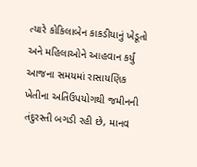ત્યારે કોકિલાબેન કાકડીયાનું ખેડૂતો અને મહિલાઓને આહવાન કર્યુ
આજના સમયમાં રાસાયણિક ખેતીના અતિઉપયોગથી જમીનની તંદુરસ્તી બગડી રહી છે, માનવ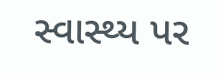સ્વાસ્થ્ય પર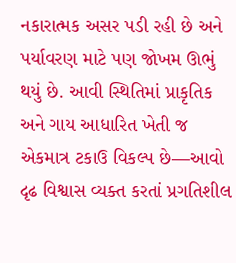નકારાત્મક અસર પડી રહી છે અને પર્યાવરણ માટે પણ જોખમ ઊભું થયું છે. આવી સ્થિતિમાં પ્રાકૃતિક અને ગાય આધારિત ખેતી જ એકમાત્ર ટકાઉ વિકલ્પ છે—આવો દૃઢ વિશ્વાસ વ્યક્ત કરતાં પ્રગતિશીલ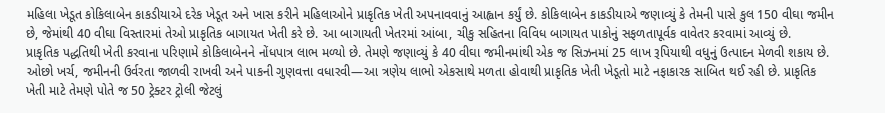મહિલા ખેડૂત કોકિલાબેન કાકડીયાએ દરેક ખેડૂત અને ખાસ કરીને મહિલાઓને પ્રાકૃતિક ખેતી અપનાવવાનું આહ્વાન કર્યું છે. કોકિલાબેન કાકડીયાએ જણાવ્યું કે તેમની પાસે કુલ 150 વીઘા જમીન છે, જેમાંથી 40 વીઘા વિસ્તારમાં તેઓ પ્રાકૃતિક બાગાયત ખેતી કરે છે. આ બાગાયતી ખેતરમાં આંબા, ચીકુ સહિતના વિવિધ બાગાયત પાકોનું સફળતાપૂર્વક વાવેતર કરવામાં આવ્યું છે.
પ્રાકૃતિક પદ્ધતિથી ખેતી કરવાના પરિણામે કોકિલાબેનને નોંધપાત્ર લાભ મળ્યો છે. તેમણે જણાવ્યું કે 40 વીઘા જમીનમાંથી એક જ સિઝનમાં 25 લાખ રૂપિયાથી વધુનું ઉત્પાદન મેળવી શકાય છે. ઓછો ખર્ચ, જમીનની ઉર્વરતા જાળવી રાખવી અને પાકની ગુણવત્તા વધારવી—આ ત્રણેય લાભો એકસાથે મળતા હોવાથી પ્રાકૃતિક ખેતી ખેડૂતો માટે નફાકારક સાબિત થઈ રહી છે. પ્રાકૃતિક ખેતી માટે તેમણે પોતે જ 50 ટ્રેક્ટર ટ્રોલી જેટલું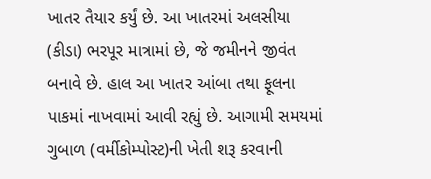ખાતર તૈયાર કર્યું છે. આ ખાતરમાં અલસીયા (કીડા) ભરપૂર માત્રામાં છે, જે જમીનને જીવંત બનાવે છે. હાલ આ ખાતર આંબા તથા ફૂલના પાકમાં નાખવામાં આવી રહ્યું છે. આગામી સમયમાં ગુબાળ (વર્મીકોમ્પોસ્ટ)ની ખેતી શરૂ કરવાની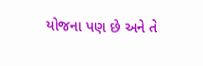યોજના પણ છે અને તે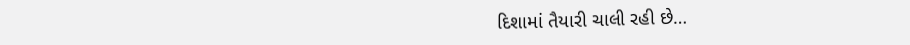દિશામાં તૈયારી ચાલી રહી છે…